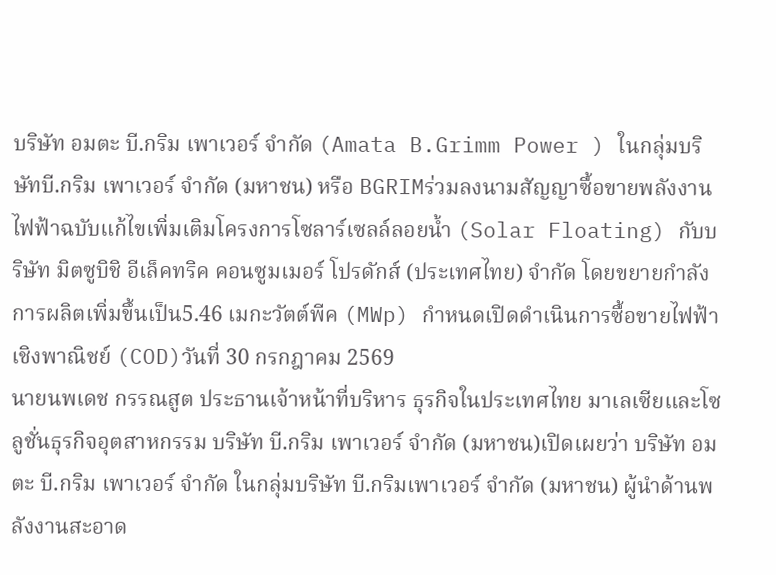บริษัท อมตะ บี.กริม เพาเวอร์ จำกัด (Amata B.Grimm Power ) ในกลุ่มบริษัทบี.กริม เพาเวอร์ จำกัด (มหาชน) หรือ BGRIMร่วมลงนามสัญญาซื้อขายพลังงานไฟฟ้าฉบับแก้ไขเพิ่มเติมโครงการโซลาร์เซลล์ลอยน้ำ (Solar Floating) กับบริษัท มิตซูบิชิ อีเล็คทริค คอนซูมเมอร์ โปรดักส์ (ประเทศไทย) จำกัด โดยขยายกำลังการผลิตเพิ่มขึ้นเป็น5.46 เมกะวัตต์พีค (MWp) กำหนดเปิดดำเนินการซื้อขายไฟฟ้าเชิงพาณิชย์ (COD)วันที่ 30 กรกฎาคม 2569
นายนพเดช กรรณสูต ประธานเจ้าหน้าที่บริหาร ธุรกิจในประเทศไทย มาเลเซียและโซลูชั่นธุรกิจอุตสาหกรรม บริษัท บี.กริม เพาเวอร์ จำกัด (มหาชน)เปิดเผยว่า บริษัท อมตะ บี.กริม เพาเวอร์ จำกัด ในกลุ่มบริษัท บี.กริมเพาเวอร์ จำกัด (มหาชน) ผู้นำด้านพลังงานสะอาด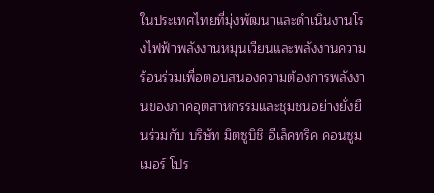ในประเทศไทยที่มุ่งพัฒนาและดำเนินงานโรงไฟฟ้าพลังงานหมุนเวียนและพลังงานความร้อนร่วมเพื่อตอบสนองความต้องการพลังงานของภาคอุตสาหกรรมและชุมชนอย่างยั่งยืนร่วมกับ บริษัท มิตซูบิชิ อีเล็คทริค คอนซูมเมอร์ โปร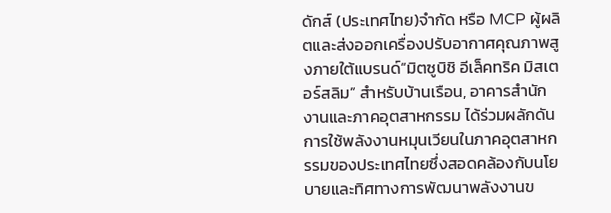ดักส์ (ประเทศไทย)จำกัด หรือ MCP ผู้ผลิตและส่งออกเครื่องปรับอากาศคุณภาพสูงภายใต้แบรนด์“มิตซูบิชิ อีเล็คทริค มิสเตอร์สลิม” สำหรับบ้านเรือน, อาคารสำนักงานและภาคอุตสาหกรรม ได้ร่วมผลักดันการใช้พลังงานหมุนเวียนในภาคอุตสาหกรรมของประเทศไทยซึ่งสอดคล้องกับนโยบายและทิศทางการพัฒนาพลังงานข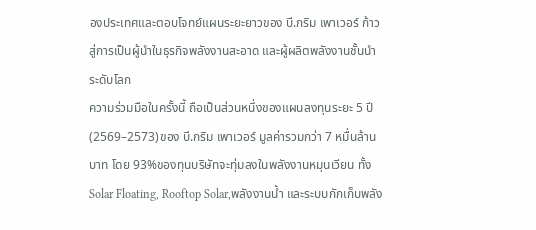องประเทศและตอบโจทย์แผนระยะยาวของ บี.กริม เพาเวอร์ ก้าวสู่การเป็นผู้นำในธุรกิจพลังงานสะอาด และผู้ผลิตพลังงานชั้นนำระดับโลก
ความร่วมมือในครั้งนี้ ถือเป็นส่วนหนึ่งของแผนลงทุนระยะ 5 ปี (2569–2573)ของ บี.กริม เพาเวอร์ มูลค่ารวมกว่า 7 หมื่นล้านบาท โดย 93%ของทุนบริษัทจะทุ่มลงในพลังงานหมุนเวียน ทั้ง Solar Floating, Rooftop Solar,พลังงานน้ำ และระบบกักเก็บพลัง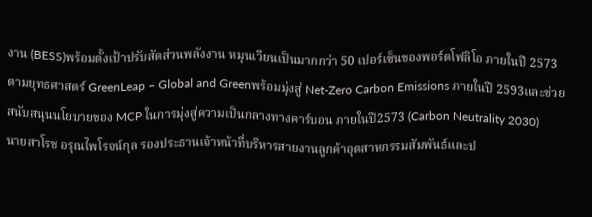งาน (BESS)พร้อมตั้งเป้าปรับสัดส่วนพลังงาน หมุนเวียนเป็นมากกว่า 50 เปอร์เซ็นของพอร์ตโฟลิโอ ภายในปี 2573 ตามยุทธศาสตร์ GreenLeap – Global and Greenพร้อมมุ่งสู่ Net-Zero Carbon Emissions ภายในปี 2593และช่วยสนับสนุนนโยบายของ MCP ในการมุ่งสู่ความเป็นกลางทางคาร์บอน ภายในปี2573 (Carbon Neutrality 2030)
นายสาโรช อรุณไพโรจน์กุล รองประธานเจ้าหน้าที่บริหารสายงานลูกค้าอุตสาหกรรมสัมพันธ์และป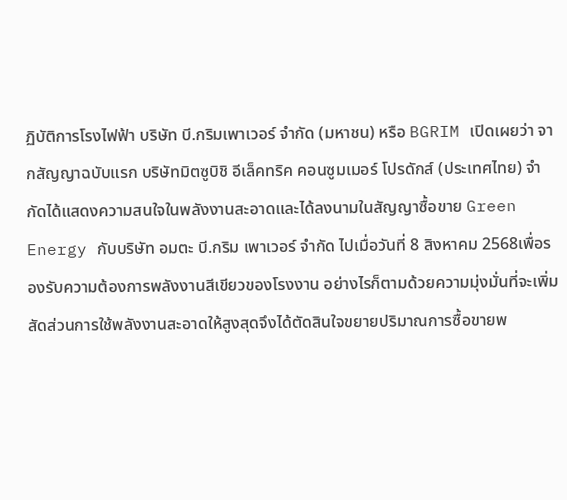ฏิบัติการโรงไฟฟ้า บริษัท บี.กริมเพาเวอร์ จำกัด (มหาชน) หรือ BGRIM เปิดเผยว่า จากสัญญาฉบับแรก บริษัทมิตซูบิชิ อีเล็คทริค คอนซูมเมอร์ โปรดักส์ (ประเทศไทย) จำกัดได้แสดงความสนใจในพลังงานสะอาดและได้ลงนามในสัญญาซื้อขาย Green Energy กับบริษัท อมตะ บี.กริม เพาเวอร์ จำกัด ไปเมื่อวันที่ 8 สิงหาคม 2568เพื่อรองรับความต้องการพลังงานสีเขียวของโรงงาน อย่างไรก็ตามด้วยความมุ่งมั่นที่จะเพิ่มสัดส่วนการใช้พลังงานสะอาดให้สูงสุดจึงได้ตัดสินใจขยายปริมาณการซื้อขายพ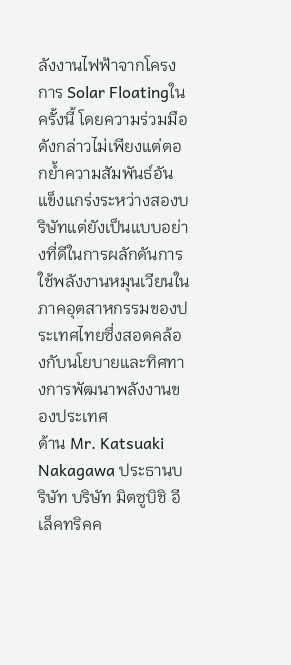ลังงานไฟฟ้าจากโครงการ Solar Floatingในครั้งนี้ โดยความร่วมมือดังกล่าวไม่เพียงแต่ตอกย้ำความสัมพันธ์อันแข็งแกร่งระหว่างสองบริษัทแต่ยังเป็นแบบอย่างที่ดีในการผลักดันการใช้พลังงานหมุนเวียนในภาคอุตสาหกรรมของประเทศไทยซึ่งสอดคล้องกับนโยบายและทิศทางการพัฒนาพลังงานของประเทศ
ด้าน Mr. Katsuaki Nakagawa ประธานบริษัท บริษัท มิตซูบิชิ อีเล็คทริคค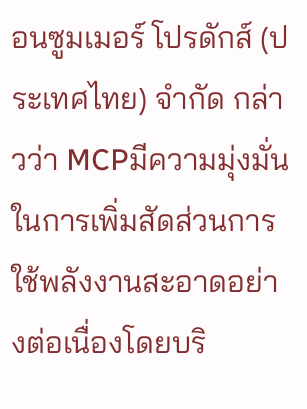อนซูมเมอร์ โปรดักส์ (ประเทศไทย) จำกัด กล่าวว่า MCPมีความมุ่งมั่นในการเพิ่มสัดส่วนการใช้พลังงานสะอาดอย่างต่อเนื่องโดยบริ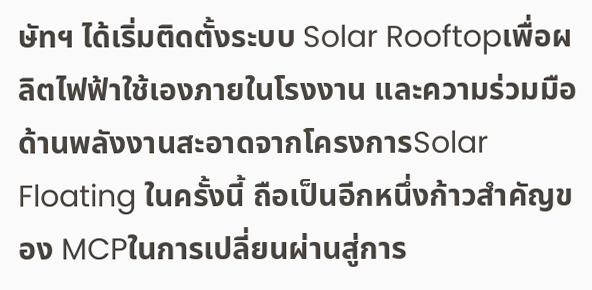ษัทฯ ได้เริ่มติดตั้งระบบ Solar Rooftopเพื่อผลิตไฟฟ้าใช้เองภายในโรงงาน และความร่วมมือด้านพลังงานสะอาดจากโครงการSolar Floating ในครั้งนี้ ถือเป็นอีกหนึ่งก้าวสำคัญของ MCPในการเปลี่ยนผ่านสู่การ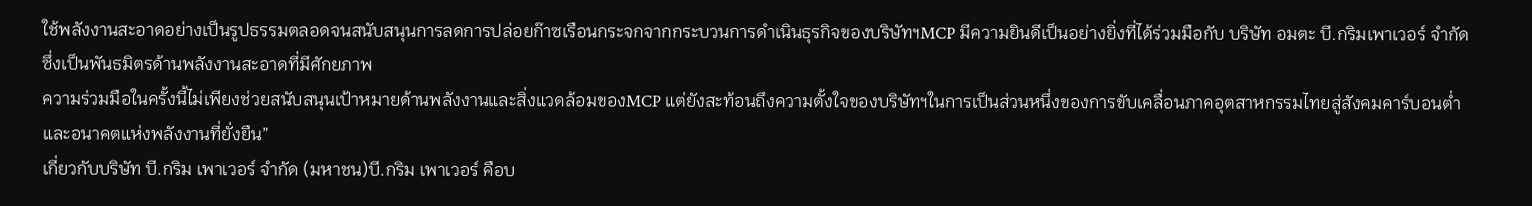ใช้พลังงานสะอาดอย่างเป็นรูปธรรมตลอดจนสนับสนุนการลดการปล่อยก๊าซเรือนกระจกจากกระบวนการดำเนินธุรกิจของบริษัทฯMCP มีความยินดีเป็นอย่างยิ่งที่ได้ร่วมมือกับ บริษัท อมตะ บี.กริมเพาเวอร์ จำกัด ซึ่งเป็นพันธมิตรด้านพลังงานสะอาดที่มีศักยภาพ
ความร่วมมือในครั้งนี้ไม่เพียงช่วยสนับสนุนเป้าหมายด้านพลังงานและสิ่งแวดล้อมของMCP แต่ยังสะท้อนถึงความตั้งใจของบริษัทฯในการเป็นส่วนหนึ่งของการขับเคลื่อนภาคอุตสาหกรรมไทยสู่สังคมคาร์บอนต่ำและอนาคตแห่งพลังงานที่ยั่งยืน”
เกี่ยวกับบริษัท บี.กริม เพาเวอร์ จำกัด (มหาชน)บี.กริม เพาเวอร์ คือบ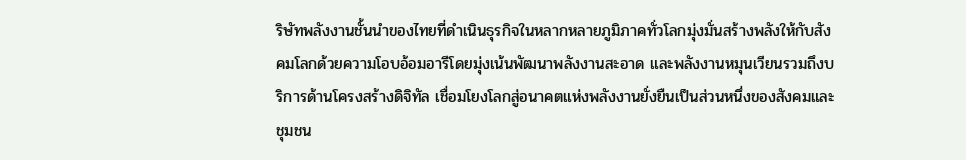ริษัทพลังงานชั้นนำของไทยที่ดำเนินธุรกิจในหลากหลายภูมิภาคทั่วโลกมุ่งมั่นสร้างพลังให้กับสังคมโลกด้วยความโอบอ้อมอารีโดยมุ่งเน้นพัฒนาพลังงานสะอาด และพลังงานหมุนเวียนรวมถึงบริการด้านโครงสร้างดิจิทัล เชื่อมโยงโลกสู่อนาคตแห่งพลังงานยั่งยืนเป็นส่วนหนึ่งของสังคมและชุมชน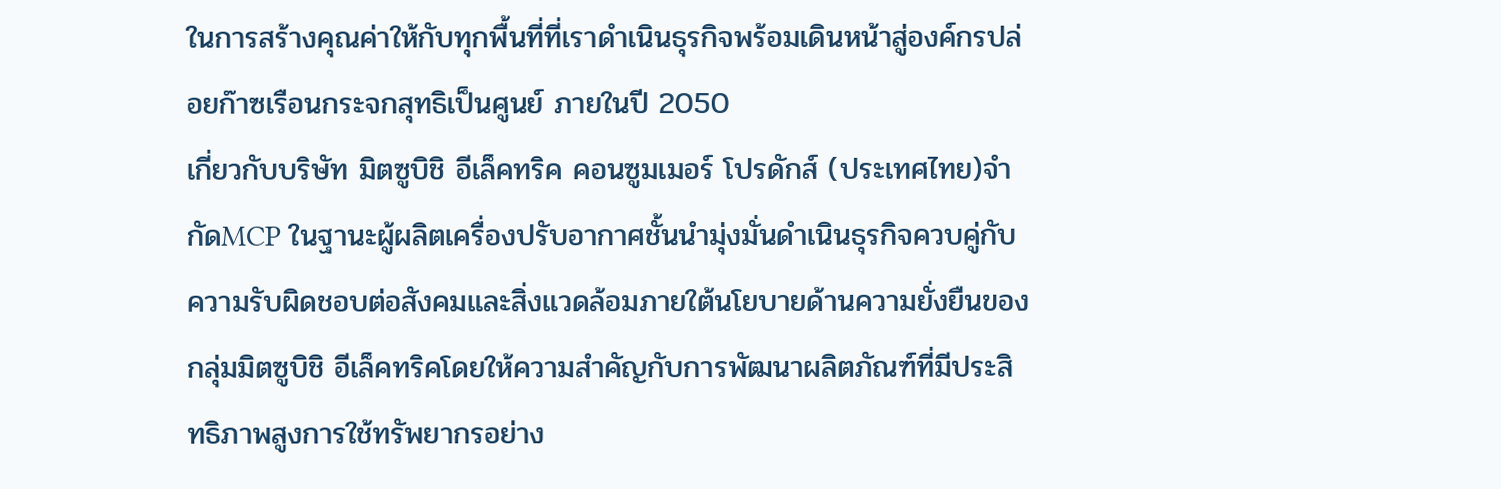ในการสร้างคุณค่าให้กับทุกพื้นที่ที่เราดำเนินธุรกิจพร้อมเดินหน้าสู่องค์กรปล่อยก๊าซเรือนกระจกสุทธิเป็นศูนย์ ภายในปี 2050
เกี่ยวกับบริษัท มิตซูบิชิ อีเล็คทริค คอนซูมเมอร์ โปรดักส์ (ประเทศไทย)จำกัดMCP ในฐานะผู้ผลิตเครื่องปรับอากาศชั้นนำมุ่งมั่นดำเนินธุรกิจควบคู่กับความรับผิดชอบต่อสังคมและสิ่งแวดล้อมภายใต้นโยบายด้านความยั่งยืนของกลุ่มมิตซูบิชิ อีเล็คทริคโดยให้ความสำคัญกับการพัฒนาผลิตภัณฑ์ที่มีประสิทธิภาพสูงการใช้ทรัพยากรอย่าง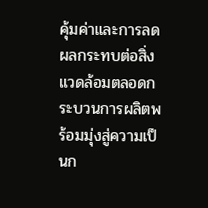คุ้มค่าและการลดผลกระทบต่อสิ่งแวดล้อมตลอดกระบวนการผลิตพร้อมมุ่งสู่ความเป็นก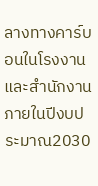ลางทางคาร์บอนในโรงงานและสำนักงานภายในปีงบประมาณ2030